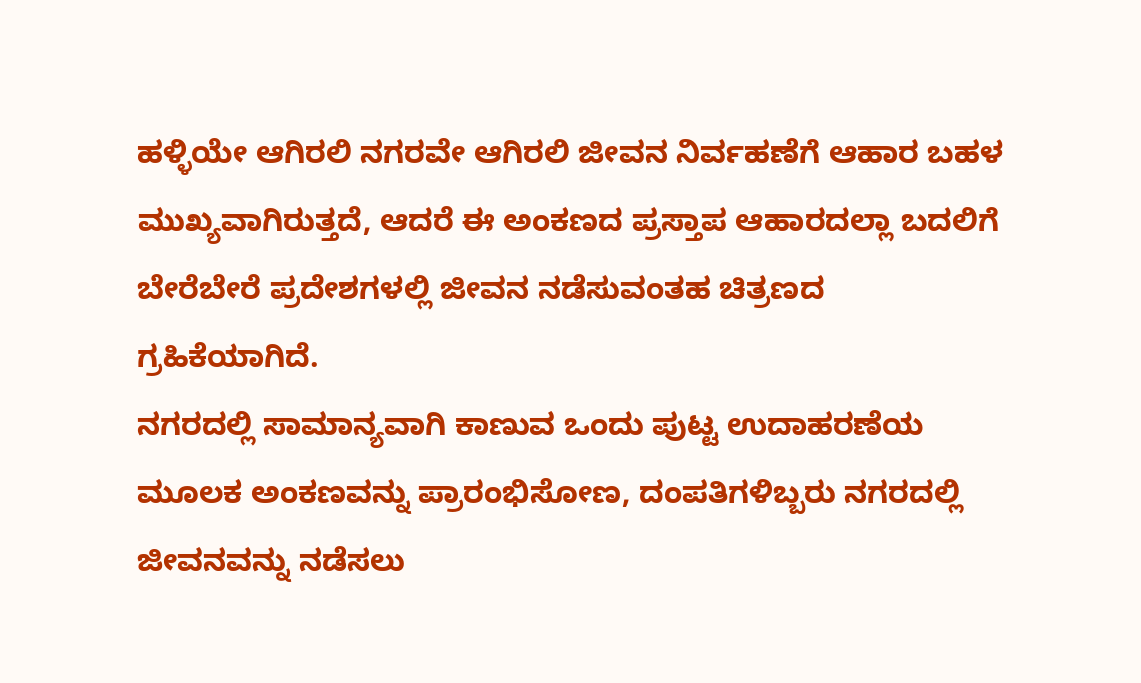ಹಳ್ಳಿಯೇ ಆಗಿರಲಿ ನಗರವೇ ಆಗಿರಲಿ ಜೀವನ ನಿರ್ವಹಣೆಗೆ ಆಹಾರ ಬಹಳ ಮುಖ್ಯವಾಗಿರುತ್ತದೆ, ಆದರೆ ಈ ಅಂಕಣದ ಪ್ರಸ್ತಾಪ ಆಹಾರದಲ್ಲಾ ಬದಲಿಗೆ ಬೇರೆಬೇರೆ ಪ್ರದೇಶಗಳಲ್ಲಿ ಜೀವನ ನಡೆಸುವಂತಹ ಚಿತ್ರಣದ ಗ್ರಹಿಕೆಯಾಗಿದೆ.
ನಗರದಲ್ಲಿ ಸಾಮಾನ್ಯವಾಗಿ ಕಾಣುವ ಒಂದು ಪುಟ್ಟ ಉದಾಹರಣೆಯ ಮೂಲಕ ಅಂಕಣವನ್ನು ಪ್ರಾರಂಭಿಸೋಣ, ದಂಪತಿಗಳಿಬ್ಬರು ನಗರದಲ್ಲಿ ಜೀವನವನ್ನು ನಡೆಸಲು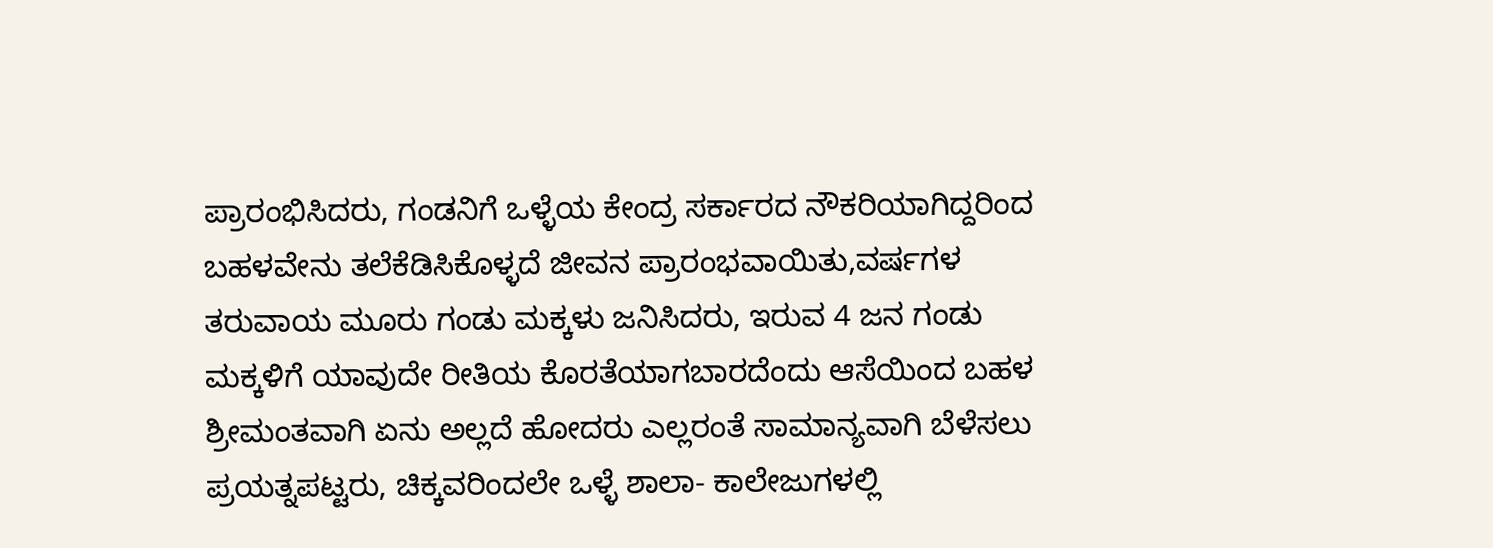ಪ್ರಾರಂಭಿಸಿದರು, ಗಂಡನಿಗೆ ಒಳ್ಳೆಯ ಕೇಂದ್ರ ಸರ್ಕಾರದ ನೌಕರಿಯಾಗಿದ್ದರಿಂದ ಬಹಳವೇನು ತಲೆಕೆಡಿಸಿಕೊಳ್ಳದೆ ಜೀವನ ಪ್ರಾರಂಭವಾಯಿತು,ವರ್ಷಗಳ ತರುವಾಯ ಮೂರು ಗಂಡು ಮಕ್ಕಳು ಜನಿಸಿದರು, ಇರುವ 4 ಜನ ಗಂಡು ಮಕ್ಕಳಿಗೆ ಯಾವುದೇ ರೀತಿಯ ಕೊರತೆಯಾಗಬಾರದೆಂದು ಆಸೆಯಿಂದ ಬಹಳ ಶ್ರೀಮಂತವಾಗಿ ಏನು ಅಲ್ಲದೆ ಹೋದರು ಎಲ್ಲರಂತೆ ಸಾಮಾನ್ಯವಾಗಿ ಬೆಳೆಸಲು ಪ್ರಯತ್ನಪಟ್ಟರು, ಚಿಕ್ಕವರಿಂದಲೇ ಒಳ್ಳೆ ಶಾಲಾ- ಕಾಲೇಜುಗಳಲ್ಲಿ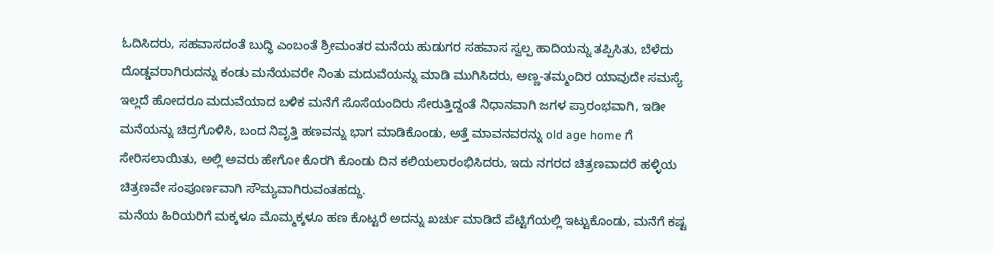ಓದಿಸಿದರು, ಸಹವಾಸದಂತೆ ಬುದ್ಧಿ ಎಂಬಂತೆ ಶ್ರೀಮಂತರ ಮನೆಯ ಹುಡುಗರ ಸಹವಾಸ ಸ್ವಲ್ಪ ಹಾದಿಯನ್ನು ತಪ್ಪಿಸಿತು, ಬೆಳೆದು ದೊಡ್ಡವರಾಗಿರುದನ್ನು ಕಂಡು ಮನೆಯವರೇ ನಿಂತು ಮದುವೆಯನ್ನು ಮಾಡಿ ಮುಗಿಸಿದರು, ಅಣ್ಣ-ತಮ್ಮಂದಿರ ಯಾವುದೇ ಸಮಸ್ಯೆ ಇಲ್ಲದೆ ಹೋದರೂ ಮದುವೆಯಾದ ಬಳಿಕ ಮನೆಗೆ ಸೊಸೆಯಂದಿರು ಸೇರುತ್ತಿದ್ದಂತೆ ನಿಧಾನವಾಗಿ ಜಗಳ ಪ್ರಾರಂಭವಾಗಿ, ಇಡೀ ಮನೆಯನ್ನು ಚಿದ್ರಗೊಳಿಸಿ, ಬಂದ ನಿವೃತ್ತಿ ಹಣವನ್ನು ಭಾಗ ಮಾಡಿಕೊಂಡು, ಅತ್ತೆ ಮಾವನವರನ್ನು old age home ಗೆ ಸೇರಿಸಲಾಯಿತು, ಅಲ್ಲಿ ಅವರು ಹೇಗೋ ಕೊರಗಿ ಕೊಂಡು ದಿನ ಕಲಿಯಲಾರಂಭಿಸಿದರು, ಇದು ನಗರದ ಚಿತ್ರಣವಾದರೆ ಹಳ್ಳಿಯ ಚಿತ್ರಣವೇ ಸಂಪೂರ್ಣವಾಗಿ ಸೌಮ್ಯವಾಗಿರುವಂತಹದ್ದು.
ಮನೆಯ ಹಿರಿಯರಿಗೆ ಮಕ್ಕಳೂ ಮೊಮ್ಮಕ್ಕಳೂ ಹಣ ಕೊಟ್ಟರೆ ಅದನ್ನು ಖರ್ಚು ಮಾಡಿದೆ ಪೆಟ್ಟಿಗೆಯಲ್ಲಿ ಇಟ್ಟುಕೊಂಡು, ಮನೆಗೆ ಕಷ್ಟ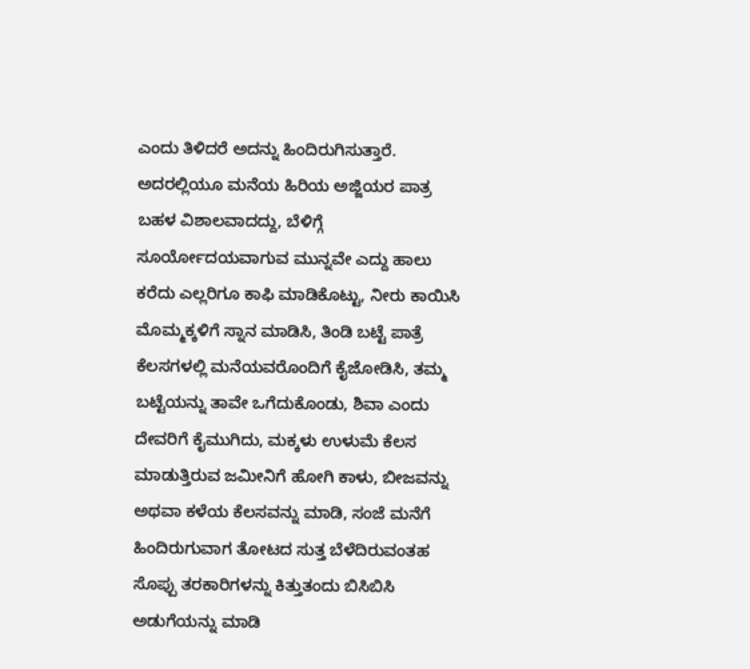ಎಂದು ತಿಳಿದರೆ ಅದನ್ನು ಹಿಂದಿರುಗಿಸುತ್ತಾರೆ. ಅದರಲ್ಲಿಯೂ ಮನೆಯ ಹಿರಿಯ ಅಜ್ಜಿಯರ ಪಾತ್ರ ಬಹಳ ವಿಶಾಲವಾದದ್ದು, ಬೆಳಿಗ್ಗೆ ಸೂರ್ಯೋದಯವಾಗುವ ಮುನ್ನವೇ ಎದ್ದು ಹಾಲು ಕರೆದು ಎಲ್ಲರಿಗೂ ಕಾಫಿ ಮಾಡಿಕೊಟ್ಟು, ನೀರು ಕಾಯಿಸಿ ಮೊಮ್ಮಕ್ಕಳಿಗೆ ಸ್ನಾನ ಮಾಡಿಸಿ, ತಿಂಡಿ ಬಟ್ಟೆ ಪಾತ್ರೆ ಕೆಲಸಗಳಲ್ಲಿ ಮನೆಯವರೊಂದಿಗೆ ಕೈಜೋಡಿಸಿ, ತಮ್ಮ ಬಟ್ಟೆಯನ್ನು ತಾವೇ ಒಗೆದುಕೊಂಡು, ಶಿವಾ ಎಂದು ದೇವರಿಗೆ ಕೈಮುಗಿದು, ಮಕ್ಕಳು ಉಳುಮೆ ಕೆಲಸ ಮಾಡುತ್ತಿರುವ ಜಮೀನಿಗೆ ಹೋಗಿ ಕಾಳು, ಬೀಜವನ್ನು ಅಥವಾ ಕಳೆಯ ಕೆಲಸವನ್ನು ಮಾಡಿ, ಸಂಜೆ ಮನೆಗೆ ಹಿಂದಿರುಗುವಾಗ ತೋಟದ ಸುತ್ತ ಬೆಳೆದಿರುವಂತಹ ಸೊಪ್ಪು ತರಕಾರಿಗಳನ್ನು ಕಿತ್ತುತಂದು ಬಿಸಿಬಿಸಿ ಅಡುಗೆಯನ್ನು ಮಾಡಿ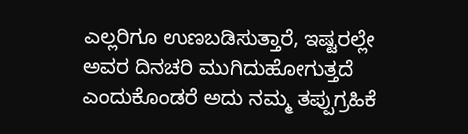ಎಲ್ಲರಿಗೂ ಉಣಬಡಿಸುತ್ತಾರೆ, ಇಷ್ಟರಲ್ಲೇ ಅವರ ದಿನಚರಿ ಮುಗಿದುಹೋಗುತ್ತದೆ ಎಂದುಕೊಂಡರೆ ಅದು ನಮ್ಮ ತಪ್ಪುಗ್ರಹಿಕೆ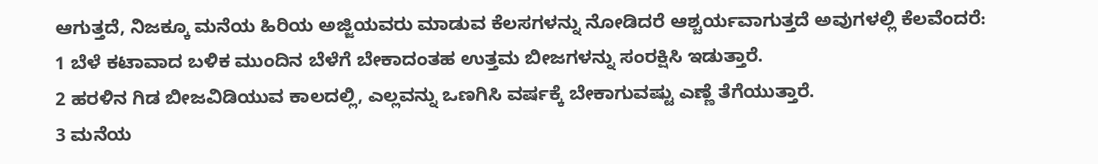ಆಗುತ್ತದೆ, ನಿಜಕ್ಕೂ ಮನೆಯ ಹಿರಿಯ ಅಜ್ಜಿಯವರು ಮಾಡುವ ಕೆಲಸಗಳನ್ನು ನೋಡಿದರೆ ಆಶ್ಚರ್ಯವಾಗುತ್ತದೆ ಅವುಗಳಲ್ಲಿ ಕೆಲವೆಂದರೆ:
1 ಬೆಳೆ ಕಟಾವಾದ ಬಳಿಕ ಮುಂದಿನ ಬೆಳೆಗೆ ಬೇಕಾದಂತಹ ಉತ್ತಮ ಬೀಜಗಳನ್ನು ಸಂರಕ್ಷಿಸಿ ಇಡುತ್ತಾರೆ.
2 ಹರಳಿನ ಗಿಡ ಬೀಜವಿಡಿಯುವ ಕಾಲದಲ್ಲಿ, ಎಲ್ಲವನ್ನು ಒಣಗಿಸಿ ವರ್ಷಕ್ಕೆ ಬೇಕಾಗುವಷ್ಟು ಎಣ್ಣೆ ತೆಗೆಯುತ್ತಾರೆ.
3 ಮನೆಯ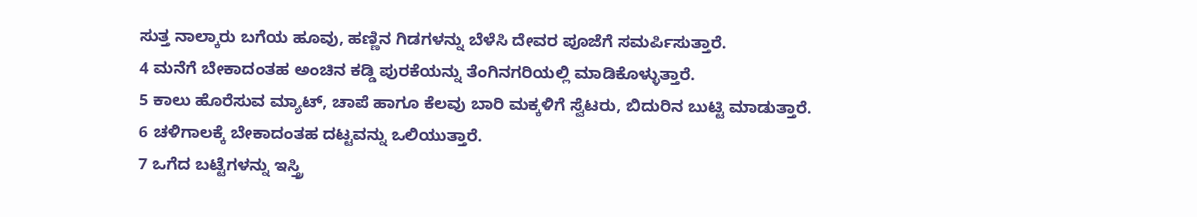ಸುತ್ತ ನಾಲ್ಕಾರು ಬಗೆಯ ಹೂವು, ಹಣ್ಣಿನ ಗಿಡಗಳನ್ನು ಬೆಳೆಸಿ ದೇವರ ಪೂಜೆಗೆ ಸಮರ್ಪಿಸುತ್ತಾರೆ.
4 ಮನೆಗೆ ಬೇಕಾದಂತಹ ಅಂಚಿನ ಕಡ್ಡಿ ಪುರಕೆಯನ್ನು ತೆಂಗಿನಗರಿಯಲ್ಲಿ ಮಾಡಿಕೊಳ್ಳುತ್ತಾರೆ.
5 ಕಾಲು ಹೊರೆಸುವ ಮ್ಯಾಟ್, ಚಾಪೆ ಹಾಗೂ ಕೆಲವು ಬಾರಿ ಮಕ್ಕಳಿಗೆ ಸ್ವೆಟರು, ಬಿದುರಿನ ಬುಟ್ಟಿ ಮಾಡುತ್ತಾರೆ.
6 ಚಳಿಗಾಲಕ್ಕೆ ಬೇಕಾದಂತಹ ದಟ್ಟವನ್ನು ಒಲಿಯುತ್ತಾರೆ.
7 ಒಗೆದ ಬಟ್ಟೆಗಳನ್ನು ಇಸ್ತ್ರಿ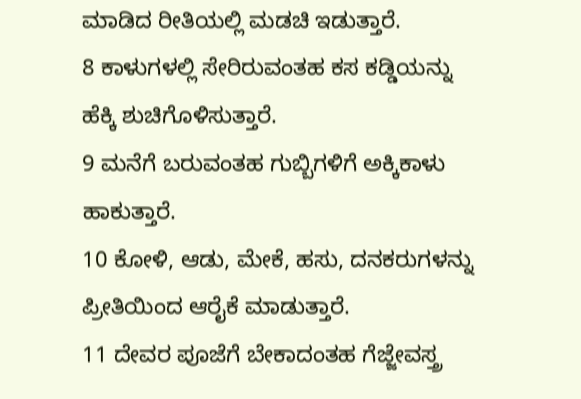ಮಾಡಿದ ರೀತಿಯಲ್ಲಿ ಮಡಚಿ ಇಡುತ್ತಾರೆ.
8 ಕಾಳುಗಳಲ್ಲಿ ಸೇರಿರುವಂತಹ ಕಸ ಕಡ್ಡಿಯನ್ನು ಹೆಕ್ಕಿ ಶುಚಿಗೊಳಿಸುತ್ತಾರೆ.
9 ಮನೆಗೆ ಬರುವಂತಹ ಗುಬ್ಬಿಗಳಿಗೆ ಅಕ್ಕಿಕಾಳು ಹಾಕುತ್ತಾರೆ.
10 ಕೋಳಿ, ಆಡು, ಮೇಕೆ, ಹಸು, ದನಕರುಗಳನ್ನು ಪ್ರೀತಿಯಿಂದ ಆರೈಕೆ ಮಾಡುತ್ತಾರೆ.
11 ದೇವರ ಪೂಜೆಗೆ ಬೇಕಾದಂತಹ ಗೆಜ್ಜೇವಸ್ತ್ರ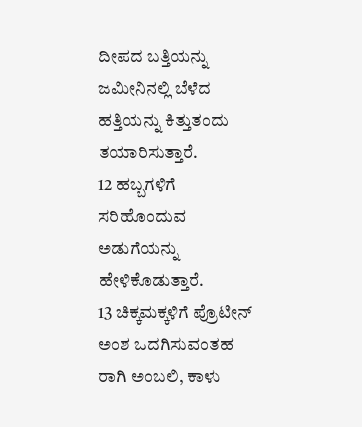ದೀಪದ ಬತ್ತಿಯನ್ನು ಜಮೀನಿನಲ್ಲಿ ಬೆಳೆದ ಹತ್ತಿಯನ್ನು ಕಿತ್ತುತಂದು ತಯಾರಿಸುತ್ತಾರೆ.
12 ಹಬ್ಬಗಳಿಗೆ ಸರಿಹೊಂದುವ ಅಡುಗೆಯನ್ನು ಹೇಳಿಕೊಡುತ್ತಾರೆ.
13 ಚಿಕ್ಕಮಕ್ಕಳಿಗೆ ಪ್ರೊಟೀನ್ ಅಂಶ ಒದಗಿಸುವಂತಹ ರಾಗಿ ಅಂಬಲಿ, ಕಾಳು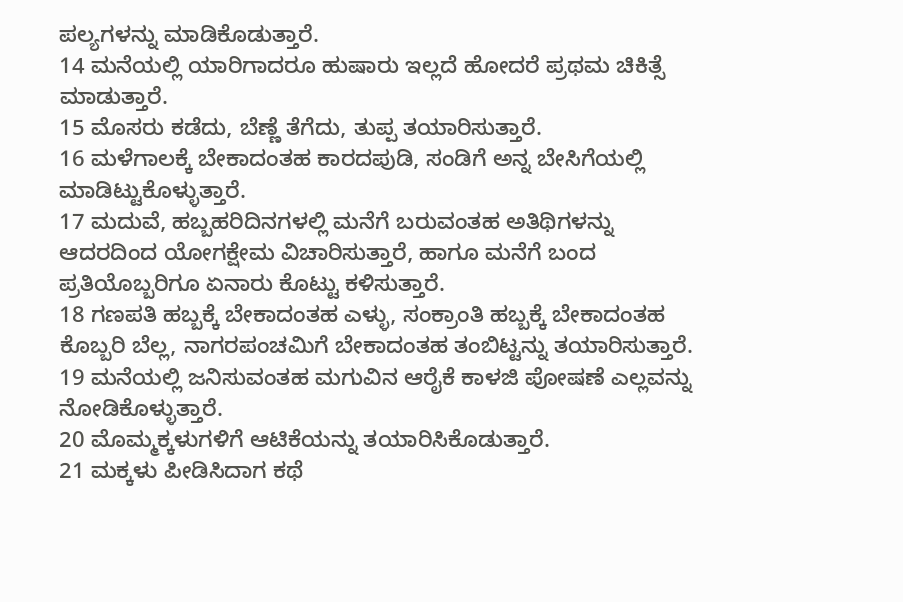ಪಲ್ಯಗಳನ್ನು ಮಾಡಿಕೊಡುತ್ತಾರೆ.
14 ಮನೆಯಲ್ಲಿ ಯಾರಿಗಾದರೂ ಹುಷಾರು ಇಲ್ಲದೆ ಹೋದರೆ ಪ್ರಥಮ ಚಿಕಿತ್ಸೆ ಮಾಡುತ್ತಾರೆ.
15 ಮೊಸರು ಕಡೆದು, ಬೆಣ್ಣೆ ತೆಗೆದು, ತುಪ್ಪ ತಯಾರಿಸುತ್ತಾರೆ.
16 ಮಳೆಗಾಲಕ್ಕೆ ಬೇಕಾದಂತಹ ಕಾರದಪುಡಿ, ಸಂಡಿಗೆ ಅನ್ನ ಬೇಸಿಗೆಯಲ್ಲಿ ಮಾಡಿಟ್ಟುಕೊಳ್ಳುತ್ತಾರೆ.
17 ಮದುವೆ, ಹಬ್ಬಹರಿದಿನಗಳಲ್ಲಿ ಮನೆಗೆ ಬರುವಂತಹ ಅತಿಥಿಗಳನ್ನು ಆದರದಿಂದ ಯೋಗಕ್ಷೇಮ ವಿಚಾರಿಸುತ್ತಾರೆ, ಹಾಗೂ ಮನೆಗೆ ಬಂದ ಪ್ರತಿಯೊಬ್ಬರಿಗೂ ಏನಾರು ಕೊಟ್ಟು ಕಳಿಸುತ್ತಾರೆ.
18 ಗಣಪತಿ ಹಬ್ಬಕ್ಕೆ ಬೇಕಾದಂತಹ ಎಳ್ಳು, ಸಂಕ್ರಾಂತಿ ಹಬ್ಬಕ್ಕೆ ಬೇಕಾದಂತಹ ಕೊಬ್ಬರಿ ಬೆಲ್ಲ, ನಾಗರಪಂಚಮಿಗೆ ಬೇಕಾದಂತಹ ತಂಬಿಟ್ಟನ್ನು ತಯಾರಿಸುತ್ತಾರೆ.
19 ಮನೆಯಲ್ಲಿ ಜನಿಸುವಂತಹ ಮಗುವಿನ ಆರೈಕೆ ಕಾಳಜಿ ಪೋಷಣೆ ಎಲ್ಲವನ್ನು ನೋಡಿಕೊಳ್ಳುತ್ತಾರೆ.
20 ಮೊಮ್ಮಕ್ಕಳುಗಳಿಗೆ ಆಟಿಕೆಯನ್ನು ತಯಾರಿಸಿಕೊಡುತ್ತಾರೆ.
21 ಮಕ್ಕಳು ಪೀಡಿಸಿದಾಗ ಕಥೆ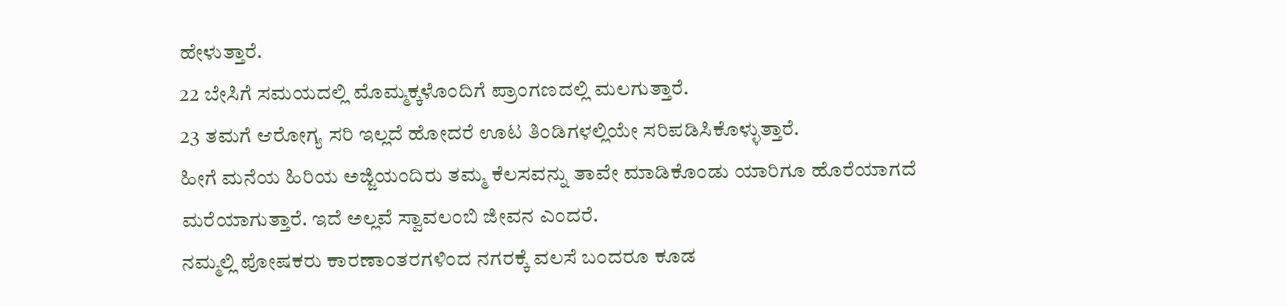ಹೇಳುತ್ತಾರೆ.
22 ಬೇಸಿಗೆ ಸಮಯದಲ್ಲಿ ಮೊಮ್ಮಕ್ಕಳೊಂದಿಗೆ ಪ್ರಾಂಗಣದಲ್ಲಿ ಮಲಗುತ್ತಾರೆ.
23 ತಮಗೆ ಆರೋಗ್ಯ ಸರಿ ಇಲ್ಲದೆ ಹೋದರೆ ಊಟ ತಿಂಡಿಗಳಲ್ಲಿಯೇ ಸರಿಪಡಿಸಿಕೊಳ್ಳುತ್ತಾರೆ.
ಹೀಗೆ ಮನೆಯ ಹಿರಿಯ ಅಜ್ಜಿಯಂದಿರು ತಮ್ಮ ಕೆಲಸವನ್ನು ತಾವೇ ಮಾಡಿಕೊಂಡು ಯಾರಿಗೂ ಹೊರೆಯಾಗದೆ ಮರೆಯಾಗುತ್ತಾರೆ. ಇದೆ ಅಲ್ಲವೆ ಸ್ವಾವಲಂಬಿ ಜೀವನ ಎಂದರೆ.
ನಮ್ಮಲ್ಲಿ ಪೋಷಕರು ಕಾರಣಾಂತರಗಳಿಂದ ನಗರಕ್ಕೆ ವಲಸೆ ಬಂದರೂ ಕೂಡ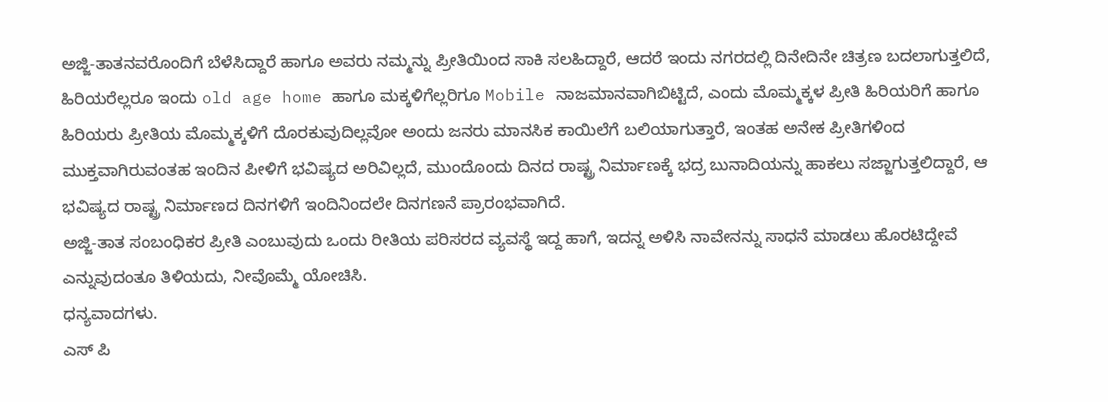ಅಜ್ಜಿ-ತಾತನವರೊಂದಿಗೆ ಬೆಳೆಸಿದ್ದಾರೆ ಹಾಗೂ ಅವರು ನಮ್ಮನ್ನು ಪ್ರೀತಿಯಿಂದ ಸಾಕಿ ಸಲಹಿದ್ದಾರೆ, ಆದರೆ ಇಂದು ನಗರದಲ್ಲಿ ದಿನೇದಿನೇ ಚಿತ್ರಣ ಬದಲಾಗುತ್ತಲಿದೆ, ಹಿರಿಯರೆಲ್ಲರೂ ಇಂದು old age home ಹಾಗೂ ಮಕ್ಕಳಿಗೆಲ್ಲರಿಗೂ Mobile ನಾಜಮಾನವಾಗಿಬಿಟ್ಟಿದೆ, ಎಂದು ಮೊಮ್ಮಕ್ಕಳ ಪ್ರೀತಿ ಹಿರಿಯರಿಗೆ ಹಾಗೂ ಹಿರಿಯರು ಪ್ರೀತಿಯ ಮೊಮ್ಮಕ್ಕಳಿಗೆ ದೊರಕುವುದಿಲ್ಲವೋ ಅಂದು ಜನರು ಮಾನಸಿಕ ಕಾಯಿಲೆಗೆ ಬಲಿಯಾಗುತ್ತಾರೆ, ಇಂತಹ ಅನೇಕ ಪ್ರೀತಿಗಳಿಂದ ಮುಕ್ತವಾಗಿರುವಂತಹ ಇಂದಿನ ಪೀಳಿಗೆ ಭವಿಷ್ಯದ ಅರಿವಿಲ್ಲದೆ, ಮುಂದೊಂದು ದಿನದ ರಾಷ್ಟ್ರ ನಿರ್ಮಾಣಕ್ಕೆ ಭದ್ರ ಬುನಾದಿಯನ್ನು ಹಾಕಲು ಸಜ್ಜಾಗುತ್ತಲಿದ್ದಾರೆ, ಆ ಭವಿಷ್ಯದ ರಾಷ್ಟ್ರ ನಿರ್ಮಾಣದ ದಿನಗಳಿಗೆ ಇಂದಿನಿಂದಲೇ ದಿನಗಣನೆ ಪ್ರಾರಂಭವಾಗಿದೆ.
ಅಜ್ಜಿ-ತಾತ ಸಂಬಂಧಿಕರ ಪ್ರೀತಿ ಎಂಬುವುದು ಒಂದು ರೀತಿಯ ಪರಿಸರದ ವ್ಯವಸ್ಥೆ ಇದ್ದ ಹಾಗೆ, ಇದನ್ನ ಅಳಿಸಿ ನಾವೇನನ್ನು ಸಾಧನೆ ಮಾಡಲು ಹೊರಟಿದ್ದೇವೆ ಎನ್ನುವುದಂತೂ ತಿಳಿಯದು, ನೀವೊಮ್ಮೆ ಯೋಚಿಸಿ.
ಧನ್ಯವಾದಗಳು.
ಎಸ್ ಪಿ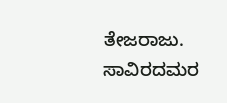ತೇಜರಾಜು.
ಸಾವಿರದಮರ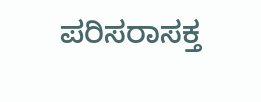ಪರಿಸರಾಸಕ್ತ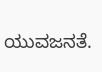ಯುವಜನತೆ.